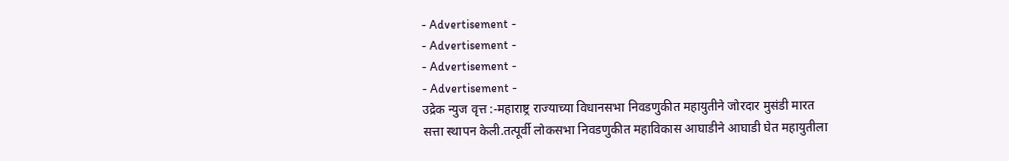- Advertisement -
- Advertisement -
- Advertisement -
- Advertisement -
उद्रेक न्युज वृत्त :-महाराष्ट्र राज्याच्या विधानसभा निवडणुकीत महायुतीने जोरदार मुसंडी मारत सत्ता स्थापन केली.तत्पूर्वी लोकसभा निवडणुकीत महाविकास आघाडीने आघाडी घेत महायुतीला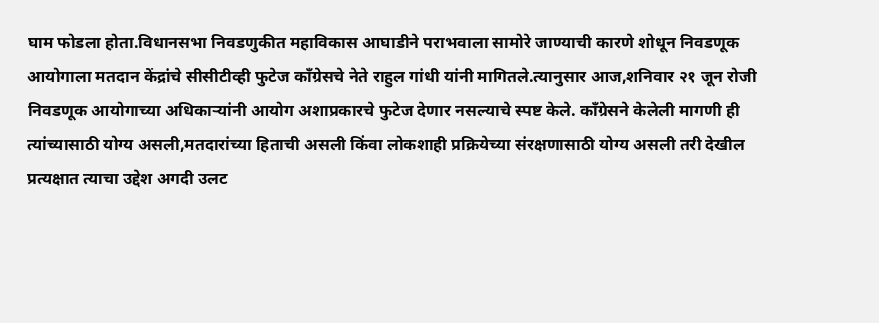घाम फोडला होता.विधानसभा निवडणुकीत महाविकास आघाडीने पराभवाला सामोरे जाण्याची कारणे शोधून निवडणूक आयोगाला मतदान केंद्रांचे सीसीटीव्ही फुटेज काँग्रेसचे नेते राहुल गांधी यांनी मागितले.त्यानुसार आज,शनिवार २१ जून रोजी निवडणूक आयोगाच्या अधिकाऱ्यांनी आयोग अशाप्रकारचे फुटेज देणार नसल्याचे स्पष्ट केले. काँग्रेसने केलेली मागणी ही त्यांच्यासाठी योग्य असली,मतदारांच्या हिताची असली किंवा लोकशाही प्रक्रियेच्या संरक्षणासाठी योग्य असली तरी देखील प्रत्यक्षात त्याचा उद्देश अगदी उलट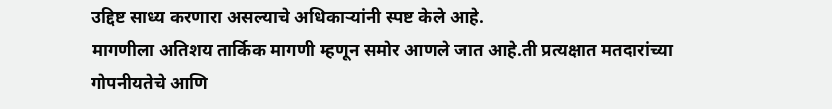उद्दिष्ट साध्य करणारा असल्याचे अधिकाऱ्यांनी स्पष्ट केले आहे.
मागणीला अतिशय तार्किक मागणी म्हणून समोर आणले जात आहे.ती प्रत्यक्षात मतदारांच्या गोपनीयतेचे आणि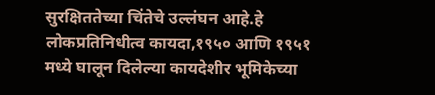सुरक्षिततेच्या चिंतेचे उल्लंघन आहे.हे लोकप्रतिनिधीत्व कायदा,१९५० आणि १९५१ मध्ये घालून दिलेल्या कायदेशीर भूमिकेच्या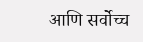आणि सर्वोच्च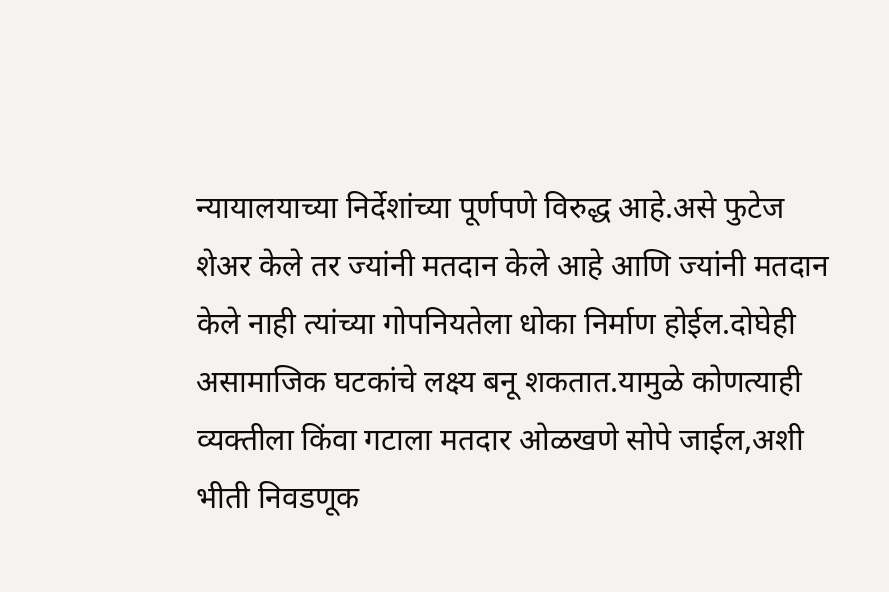न्यायालयाच्या निर्देशांच्या पूर्णपणे विरुद्ध आहे.असे फुटेज शेअर केले तर ज्यांनी मतदान केले आहे आणि ज्यांनी मतदान केले नाही त्यांच्या गोपनियतेला धोका निर्माण होईल.दोघेही असामाजिक घटकांचे लक्ष्य बनू शकतात.यामुळे कोणत्याही व्यक्तीला किंवा गटाला मतदार ओळखणे सोपे जाईल,अशी भीती निवडणूक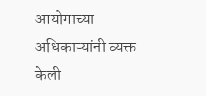आयोगाच्या अधिकाऱ्यांनी व्यक्त केली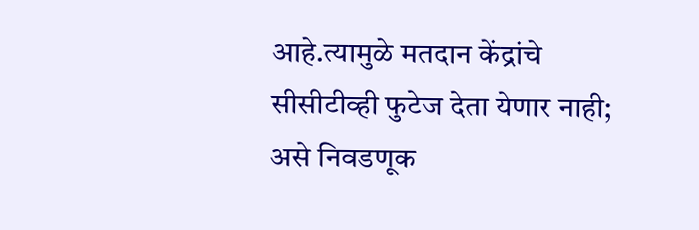आहे.त्यामुळे मतदान केंद्रांचे सीसीटीव्ही फुटेज देता येणार नाही; असे निवडणूक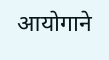आयोगाने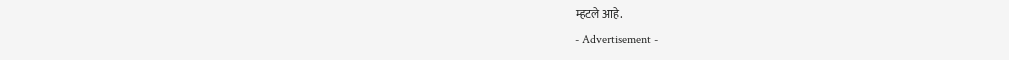म्हटले आहे.
- Advertisement -